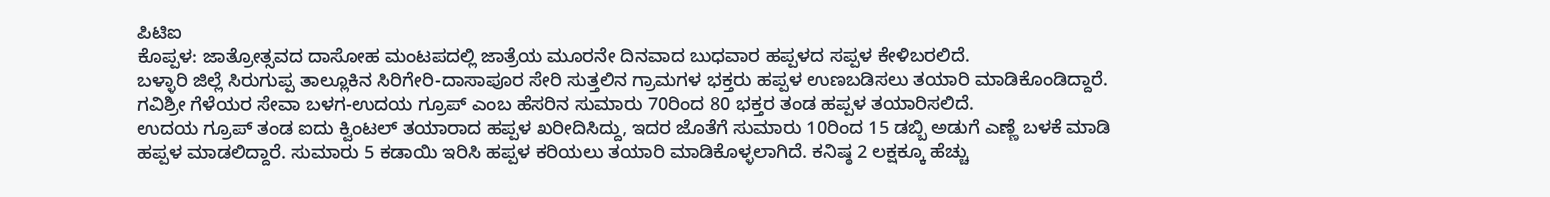ಪಿಟಿಐ
ಕೊಪ್ಪಳ: ಜಾತ್ರೋತ್ಸವದ ದಾಸೋಹ ಮಂಟಪದಲ್ಲಿ ಜಾತ್ರೆಯ ಮೂರನೇ ದಿನವಾದ ಬುಧವಾರ ಹಪ್ಪಳದ ಸಪ್ಪಳ ಕೇಳಿಬರಲಿದೆ.
ಬಳ್ಳಾರಿ ಜಿಲ್ಲೆ ಸಿರುಗುಪ್ಪ ತಾಲ್ಲೂಕಿನ ಸಿರಿಗೇರಿ-ದಾಸಾಪೂರ ಸೇರಿ ಸುತ್ತಲಿನ ಗ್ರಾಮಗಳ ಭಕ್ತರು ಹಪ್ಪಳ ಉಣಬಡಿಸಲು ತಯಾರಿ ಮಾಡಿಕೊಂಡಿದ್ದಾರೆ. ಗವಿಶ್ರೀ ಗೆಳೆಯರ ಸೇವಾ ಬಳಗ-ಉದಯ ಗ್ರೂಪ್ ಎಂಬ ಹೆಸರಿನ ಸುಮಾರು 70ರಿಂದ 80 ಭಕ್ತರ ತಂಡ ಹಪ್ಪಳ ತಯಾರಿಸಲಿದೆ.
ಉದಯ ಗ್ರೂಪ್ ತಂಡ ಐದು ಕ್ವಿಂಟಲ್ ತಯಾರಾದ ಹಪ್ಪಳ ಖರೀದಿಸಿದ್ದು, ಇದರ ಜೊತೆಗೆ ಸುಮಾರು 10ರಿಂದ 15 ಡಬ್ಬಿ ಅಡುಗೆ ಎಣ್ಣೆ ಬಳಕೆ ಮಾಡಿ ಹಪ್ಪಳ ಮಾಡಲಿದ್ದಾರೆ. ಸುಮಾರು 5 ಕಡಾಯಿ ಇರಿಸಿ ಹಪ್ಪಳ ಕರಿಯಲು ತಯಾರಿ ಮಾಡಿಕೊಳ್ಳಲಾಗಿದೆ. ಕನಿಷ್ಠ 2 ಲಕ್ಷಕ್ಕೂ ಹೆಚ್ಚು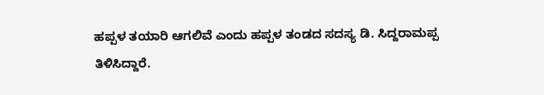ಹಪ್ಪಳ ತಯಾರಿ ಆಗಲಿವೆ ಎಂದು ಹಪ್ಪಳ ತಂಡದ ಸದಸ್ಯ ಡಿ. ಸಿದ್ದರಾಮಪ್ಪ ತಿಳಿಸಿದ್ದಾರೆ.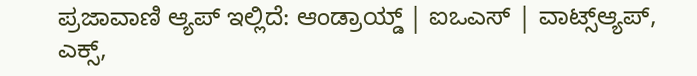ಪ್ರಜಾವಾಣಿ ಆ್ಯಪ್ ಇಲ್ಲಿದೆ: ಆಂಡ್ರಾಯ್ಡ್ | ಐಒಎಸ್ | ವಾಟ್ಸ್ಆ್ಯಪ್, ಎಕ್ಸ್,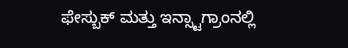ಫೇಸ್ಬುಕ್ ಮತ್ತು ಇನ್ಸ್ಟಾಗ್ರಾಂನಲ್ಲಿ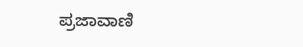ಪ್ರಜಾವಾಣಿ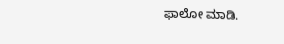ಫಾಲೋ ಮಾಡಿ.